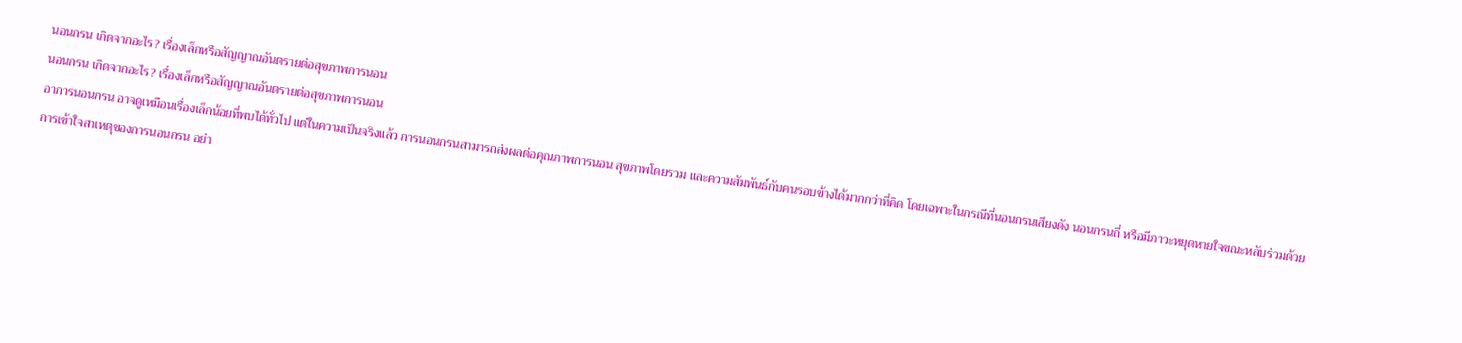นอนกรน เกิดจากอะไร? เรื่องเล็กหรือสัญญาณอันตรายต่อสุขภาพการนอน
นอนกรน เกิดจากอะไร? เรื่องเล็กหรือสัญญาณอันตรายต่อสุขภาพการนอน
อาการนอนกรน อาจดูเหมือนเรื่องเล็กน้อยที่พบได้ทั่วไป แต่ในความเป็นจริงแล้ว การนอนกรนสามารถส่งผลต่อคุณภาพการนอน สุขภาพโดยรวม และความสัมพันธ์กับคนรอบข้างได้มากกว่าที่คิด โดยเฉพาะในกรณีที่นอนกรนเสียงดัง นอนกรนถี่ หรือมีภาวะหยุดหายใจขณะหลับร่วมด้วย
การเข้าใจสาเหตุของการนอนกรน อย่า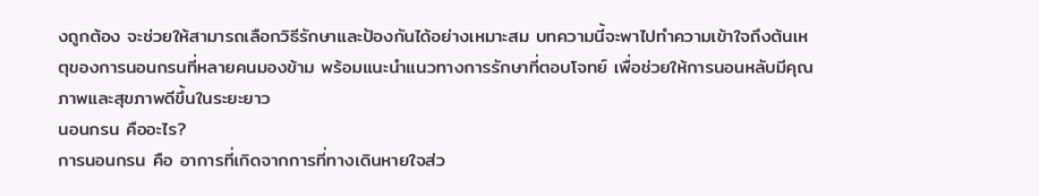งถูกต้อง จะช่วยให้สามารถเลือกวิธีรักษาและป้องกันได้อย่างเหมาะสม บทความนี้จะพาไปทำความเข้าใจถึงต้นเหตุของการนอนกรนที่หลายคนมองข้าม พร้อมแนะนำแนวทางการรักษาที่ตอบโจทย์ เพื่อช่วยให้การนอนหลับมีคุณภาพและสุขภาพดีขึ้นในระยะยาว
นอนกรน คืออะไร?
การนอนกรน คือ อาการที่เกิดจากการที่ทางเดินหายใจส่ว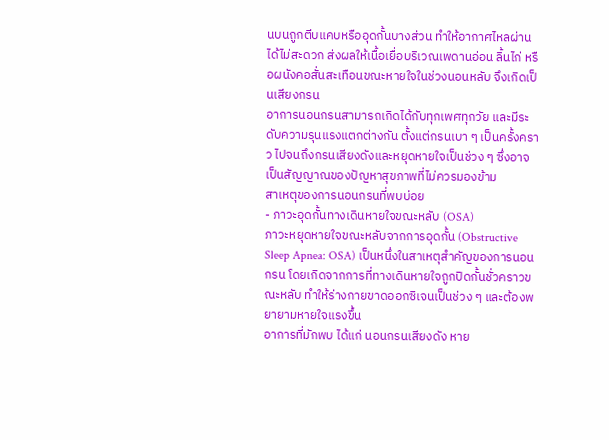นบนถูกตีบแคบหรืออุดกั้นบางส่วน ทำให้อากาศไหลผ่านได้ไม่สะดวก ส่งผลให้เนื้อเยื่อบริเวณเพดานอ่อน ลิ้นไก่ หรือผนังคอสั่นสะเทือนขณะหายใจในช่วงนอนหลับ จึงเกิดเป็นเสียงกรน
อาการนอนกรนสามารถเกิดได้กับทุกเพศทุกวัย และมีระดับความรุนแรงแตกต่างกัน ตั้งแต่กรนเบา ๆ เป็นครั้งคราว ไปจนถึงกรนเสียงดังและหยุดหายใจเป็นช่วง ๆ ซึ่งอาจเป็นสัญญาณของปัญหาสุขภาพที่ไม่ควรมองข้าม
สาเหตุของการนอนกรนที่พบบ่อย
- ภาวะอุดกั้นทางเดินหายใจขณะหลับ (OSA)
ภาวะหยุดหายใจขณะหลับจากการอุดกั้น (Obstructive Sleep Apnea: OSA) เป็นหนึ่งในสาเหตุสำคัญของการนอนกรน โดยเกิดจากการที่ทางเดินหายใจถูกปิดกั้นชั่วคราวขณะหลับ ทำให้ร่างกายขาดออกซิเจนเป็นช่วง ๆ และต้องพยายามหายใจแรงขึ้น
อาการที่มักพบ ได้แก่ นอนกรนเสียงดัง หาย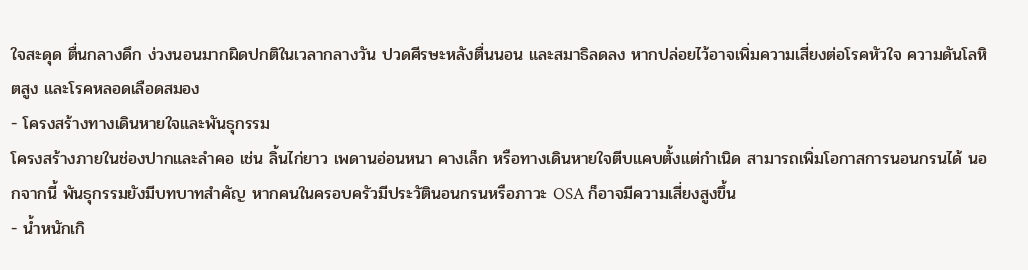ใจสะดุด ตื่นกลางดึก ง่วงนอนมากผิดปกติในเวลากลางวัน ปวดศีรษะหลังตื่นนอน และสมาธิลดลง หากปล่อยไว้อาจเพิ่มความเสี่ยงต่อโรคหัวใจ ความดันโลหิตสูง และโรคหลอดเลือดสมอง
- โครงสร้างทางเดินหายใจและพันธุกรรม
โครงสร้างภายในช่องปากและลำคอ เช่น ลิ้นไก่ยาว เพดานอ่อนหนา คางเล็ก หรือทางเดินหายใจตีบแคบตั้งแต่กำเนิด สามารถเพิ่มโอกาสการนอนกรนได้ นอกจากนี้ พันธุกรรมยังมีบทบาทสำคัญ หากคนในครอบครัวมีประวัตินอนกรนหรือภาวะ OSA ก็อาจมีความเสี่ยงสูงขึ้น
- น้ำหนักเกิ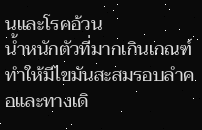นและโรคอ้วน
น้ำหนักตัวที่มากเกินเกณฑ์ทำให้มีไขมันสะสมรอบลำคอและทางเดิ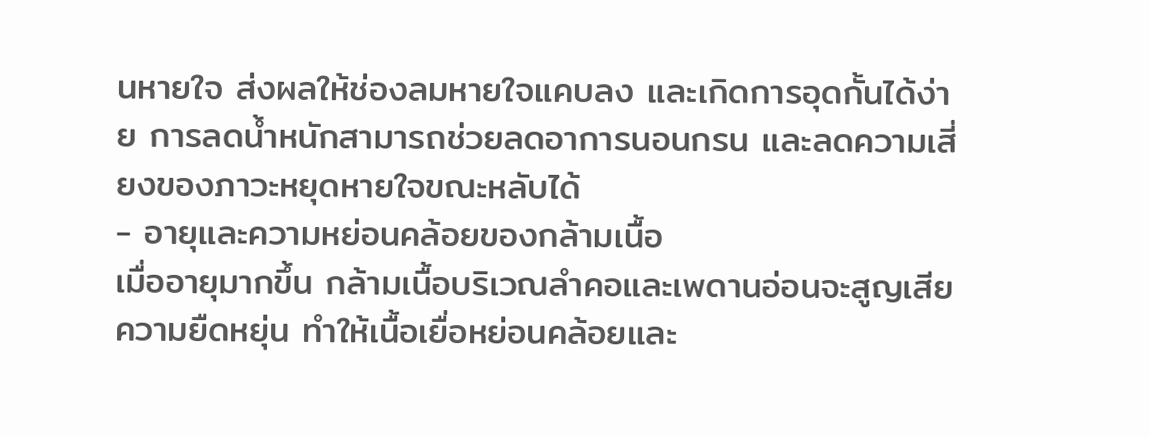นหายใจ ส่งผลให้ช่องลมหายใจแคบลง และเกิดการอุดกั้นได้ง่าย การลดน้ำหนักสามารถช่วยลดอาการนอนกรน และลดความเสี่ยงของภาวะหยุดหายใจขณะหลับได้
- อายุและความหย่อนคล้อยของกล้ามเนื้อ
เมื่ออายุมากขึ้น กล้ามเนื้อบริเวณลำคอและเพดานอ่อนจะสูญเสียความยืดหยุ่น ทำให้เนื้อเยื่อหย่อนคล้อยและ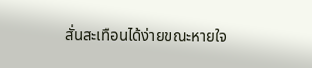สั่นสะเทือนได้ง่ายขณะหายใจ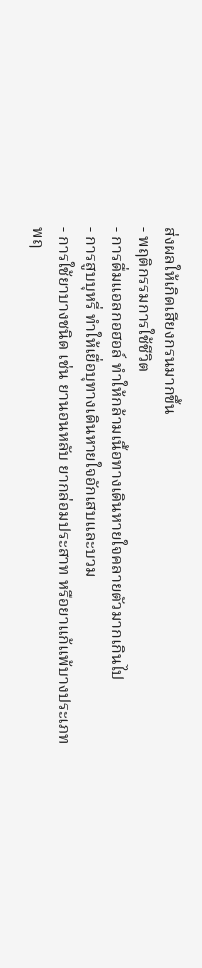ส่งผลให้เกิดเสียงกรนมากขึ้น
- พฤติกรรมการใช้ชีวิต
- การดื่มแอลกอฮอล์ ทำให้กล้ามเนื้อทางเดินหายใจคลายตัวมากเกินไป
- การสูบบุหรี่ ทำให้เยื่อบุทางเดินหายใจอักเสบและบวม
- การใช้ยาบางชนิด เช่น ยานอนหลับ ยากล่อมประสาท หรือยาแก้แพ้บางประเภท
พฤ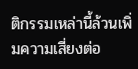ติกรรมเหล่านี้ล้วนเพิ่มความเสี่ยงต่อ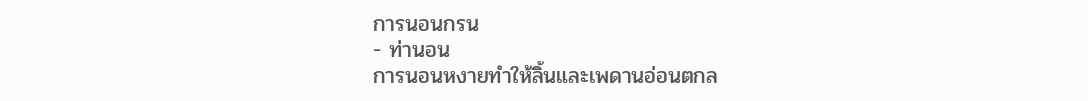การนอนกรน
- ท่านอน
การนอนหงายทำให้ลิ้นและเพดานอ่อนตกล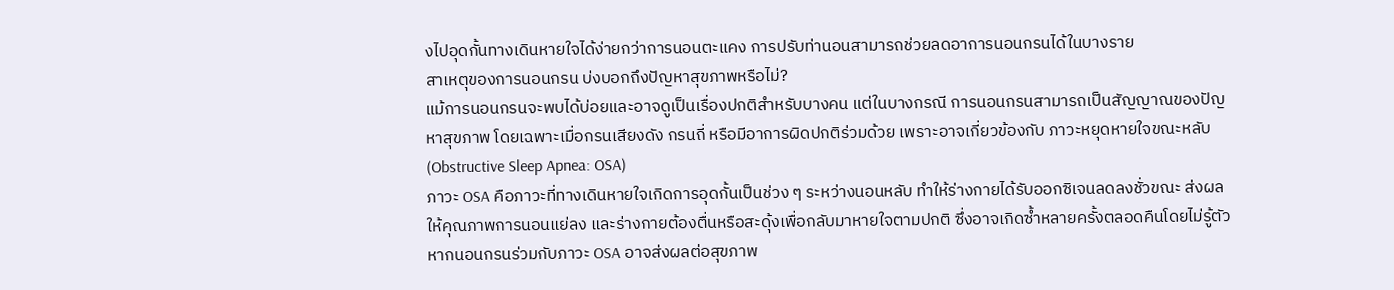งไปอุดกั้นทางเดินหายใจได้ง่ายกว่าการนอนตะแคง การปรับท่านอนสามารถช่วยลดอาการนอนกรนได้ในบางราย
สาเหตุของการนอนกรน บ่งบอกถึงปัญหาสุขภาพหรือไม่?
แม้การนอนกรนจะพบได้บ่อยและอาจดูเป็นเรื่องปกติสำหรับบางคน แต่ในบางกรณี การนอนกรนสามารถเป็นสัญญาณของปัญหาสุขภาพ โดยเฉพาะเมื่อกรนเสียงดัง กรนถี่ หรือมีอาการผิดปกติร่วมด้วย เพราะอาจเกี่ยวข้องกับ ภาวะหยุดหายใจขณะหลับ (Obstructive Sleep Apnea: OSA)
ภาวะ OSA คือภาวะที่ทางเดินหายใจเกิดการอุดกั้นเป็นช่วง ๆ ระหว่างนอนหลับ ทำให้ร่างกายได้รับออกซิเจนลดลงชั่วขณะ ส่งผลให้คุณภาพการนอนแย่ลง และร่างกายต้องตื่นหรือสะดุ้งเพื่อกลับมาหายใจตามปกติ ซึ่งอาจเกิดซ้ำหลายครั้งตลอดคืนโดยไม่รู้ตัว
หากนอนกรนร่วมกับภาวะ OSA อาจส่งผลต่อสุขภาพ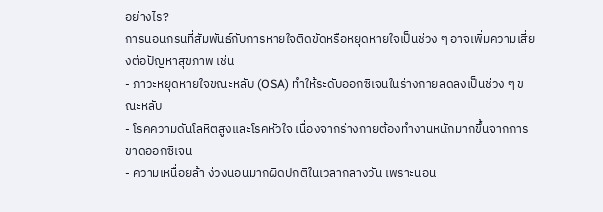อย่างไร?
การนอนกรนที่สัมพันธ์กับการหายใจติดขัดหรือหยุดหายใจเป็นช่วง ๆ อาจเพิ่มความเสี่ยงต่อปัญหาสุขภาพ เช่น
- ภาวะหยุดหายใจขณะหลับ (OSA) ทำให้ระดับออกซิเจนในร่างกายลดลงเป็นช่วง ๆ ขณะหลับ
- โรคความดันโลหิตสูงและโรคหัวใจ เนื่องจากร่างกายต้องทำงานหนักมากขึ้นจากการขาดออกซิเจน
- ความเหนื่อยล้า ง่วงนอนมากผิดปกติในเวลากลางวัน เพราะนอน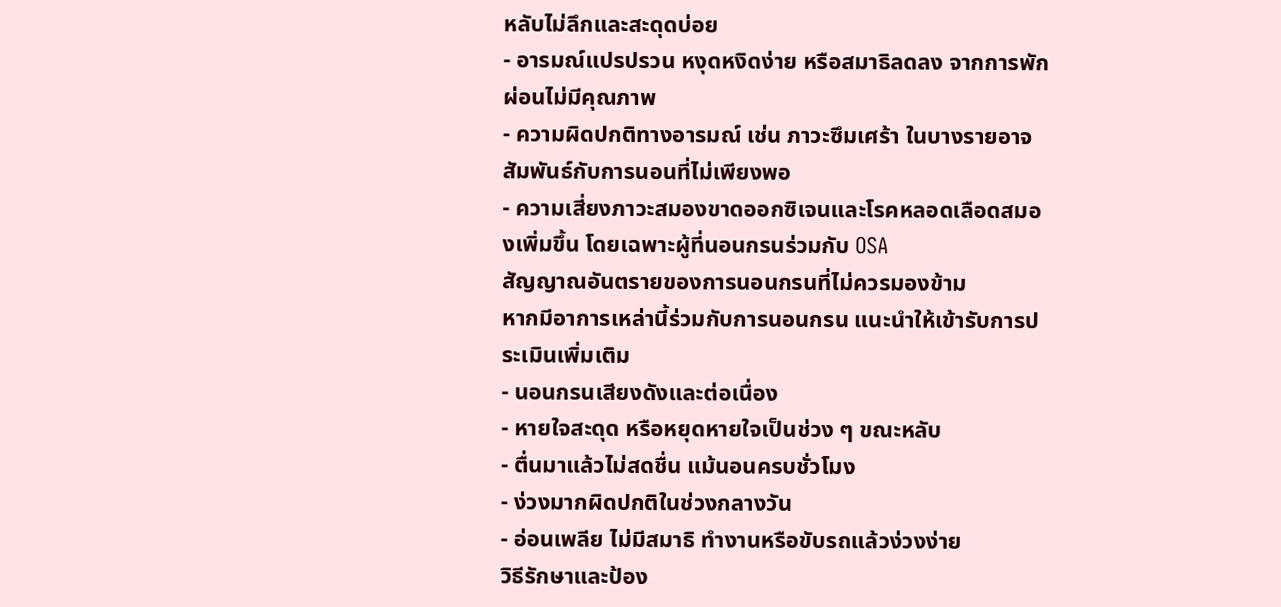หลับไม่ลึกและสะดุดบ่อย
- อารมณ์แปรปรวน หงุดหงิดง่าย หรือสมาธิลดลง จากการพักผ่อนไม่มีคุณภาพ
- ความผิดปกติทางอารมณ์ เช่น ภาวะซึมเศร้า ในบางรายอาจสัมพันธ์กับการนอนที่ไม่เพียงพอ
- ความเสี่ยงภาวะสมองขาดออกซิเจนและโรคหลอดเลือดสมองเพิ่มขึ้น โดยเฉพาะผู้ที่นอนกรนร่วมกับ OSA
สัญญาณอันตรายของการนอนกรนที่ไม่ควรมองข้าม
หากมีอาการเหล่านี้ร่วมกับการนอนกรน แนะนำให้เข้ารับการประเมินเพิ่มเติม
- นอนกรนเสียงดังและต่อเนื่อง
- หายใจสะดุด หรือหยุดหายใจเป็นช่วง ๆ ขณะหลับ
- ตื่นมาแล้วไม่สดชื่น แม้นอนครบชั่วโมง
- ง่วงมากผิดปกติในช่วงกลางวัน
- อ่อนเพลีย ไม่มีสมาธิ ทำงานหรือขับรถแล้วง่วงง่าย
วิธีรักษาและป้อง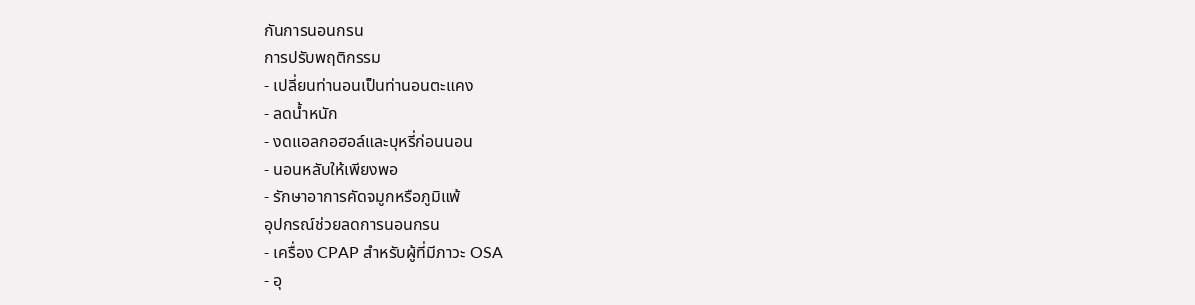กันการนอนกรน
การปรับพฤติกรรม
- เปลี่ยนท่านอนเป็นท่านอนตะแคง
- ลดน้ำหนัก
- งดแอลกอฮอล์และบุหรี่ก่อนนอน
- นอนหลับให้เพียงพอ
- รักษาอาการคัดจมูกหรือภูมิแพ้
อุปกรณ์ช่วยลดการนอนกรน
- เครื่อง CPAP สำหรับผู้ที่มีภาวะ OSA
- อุ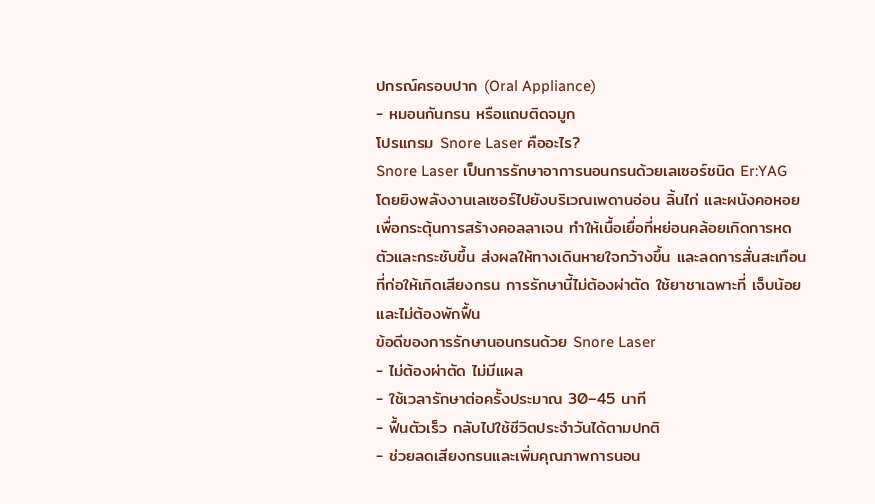ปกรณ์ครอบปาก (Oral Appliance)
- หมอนกันกรน หรือแถบติดจมูก
โปรแกรม Snore Laser คืออะไร?
Snore Laser เป็นการรักษาอาการนอนกรนด้วยเลเซอร์ชนิด Er:YAG โดยยิงพลังงานเลเซอร์ไปยังบริเวณเพดานอ่อน ลิ้นไก่ และผนังคอหอย เพื่อกระตุ้นการสร้างคอลลาเจน ทำให้เนื้อเยื่อที่หย่อนคล้อยเกิดการหดตัวและกระชับขึ้น ส่งผลให้ทางเดินหายใจกว้างขึ้น และลดการสั่นสะเทือนที่ก่อให้เกิดเสียงกรน การรักษานี้ไม่ต้องผ่าตัด ใช้ยาชาเฉพาะที่ เจ็บน้อย และไม่ต้องพักฟื้น
ข้อดีของการรักษานอนกรนด้วย Snore Laser
- ไม่ต้องผ่าตัด ไม่มีแผล
- ใช้เวลารักษาต่อครั้งประมาณ 30–45 นาที
- ฟื้นตัวเร็ว กลับไปใช้ชีวิตประจำวันได้ตามปกติ
- ช่วยลดเสียงกรนและเพิ่มคุณภาพการนอน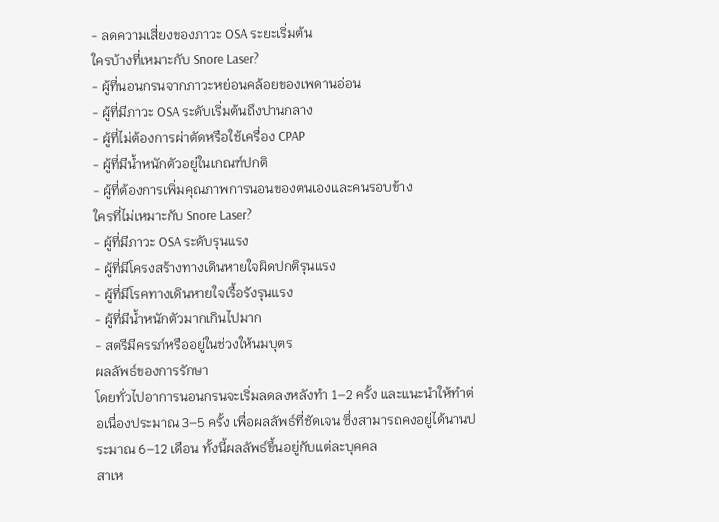- ลดความเสี่ยงของภาวะ OSA ระยะเริ่มต้น
ใครบ้างที่เหมาะกับ Snore Laser?
- ผู้ที่นอนกรนจากภาวะหย่อนคล้อยของเพดานอ่อน
- ผู้ที่มีภาวะ OSA ระดับเริ่มต้นถึงปานกลาง
- ผู้ที่ไม่ต้องการผ่าตัดหรือใช้เครื่อง CPAP
- ผู้ที่มีน้ำหนักตัวอยู่ในเกณฑ์ปกติ
- ผู้ที่ต้องการเพิ่มคุณภาพการนอนของตนเองและคนรอบข้าง
ใครที่ไม่เหมาะกับ Snore Laser?
- ผู้ที่มีภาวะ OSA ระดับรุนแรง
- ผู้ที่มีโครงสร้างทางเดินหายใจผิดปกติรุนแรง
- ผู้ที่มีโรคทางเดินหายใจเรื้อรังรุนแรง
- ผู้ที่มีน้ำหนักตัวมากเกินไปมาก
- สตรีมีครรภ์หรืออยู่ในช่วงให้นมบุตร
ผลลัพธ์ของการรักษา
โดยทั่วไปอาการนอนกรนจะเริ่มลดลงหลังทำ 1–2 ครั้ง และแนะนำให้ทำต่อเนื่องประมาณ 3–5 ครั้ง เพื่อผลลัพธ์ที่ชัดเจน ซึ่งสามารถคงอยู่ได้นานประมาณ 6–12 เดือน ทั้งนี้ผลลัพธ์ขึ้นอยู่กับแต่ละบุคคล
สาเห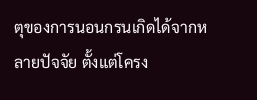ตุของการนอนกรนเกิดได้จากหลายปัจจัย ตั้งแต่โครง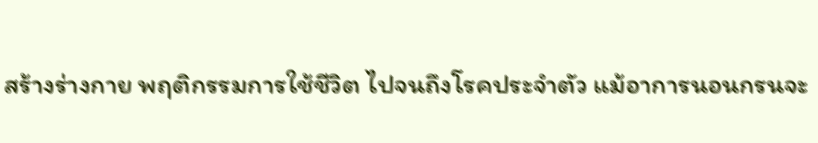สร้างร่างกาย พฤติกรรมการใช้ชีวิต ไปจนถึงโรคประจำตัว แม้อาการนอนกรนจะ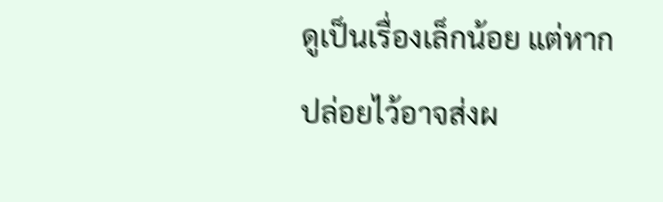ดูเป็นเรื่องเล็กน้อย แต่หากปล่อยไว้อาจส่งผ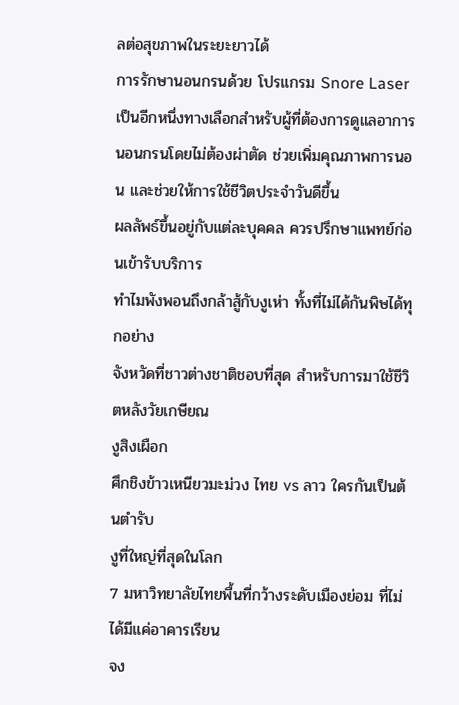ลต่อสุขภาพในระยะยาวได้
การรักษานอนกรนด้วย โปรแกรม Snore Laser เป็นอีกหนึ่งทางเลือกสำหรับผู้ที่ต้องการดูแลอาการนอนกรนโดยไม่ต้องผ่าตัด ช่วยเพิ่มคุณภาพการนอน และช่วยให้การใช้ชีวิตประจำวันดีขึ้น
ผลลัพธ์ขึ้นอยู่กับแต่ละบุคคล ควรปรึกษาแพทย์ก่อนเข้ารับบริการ
ทำไมพังพอนถึงกล้าสู้กับงูเห่า ทั้งที่ไม่ได้กันพิษได้ทุกอย่าง
จังหวัดที่ชาวต่างชาติชอบที่สุด สำหรับการมาใช้ชีวิตหลังวัยเกษียณ
งูสิงเผือก
ศึกชิงข้าวเหนียวมะม่วง ไทย vs ลาว ใครกันเป็นต้นตำรับ
งูที่ใหญ่ที่สุดในโลก
7 มหาวิทยาลัยไทยพื้นที่กว้างระดับเมืองย่อม ที่ไม่ได้มีแค่อาคารเรียน
จง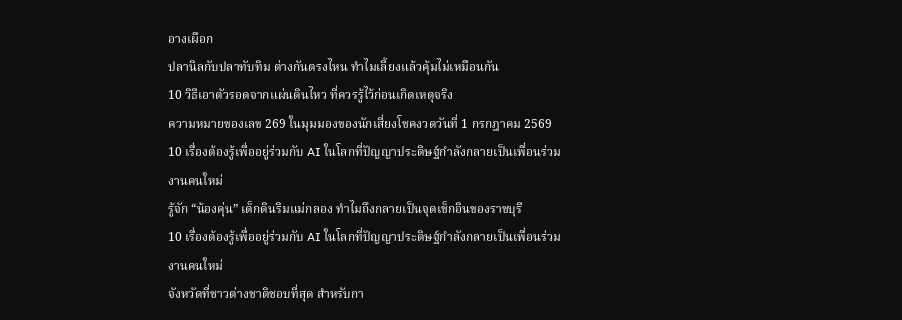อางเผือก
ปลานิลกับปลาทับทิม ต่างกันตรงไหน ทำไมเลี้ยงแล้วคุ้มไม่เหมือนกัน
10 วิธีเอาตัวรอดจากแผ่นดินไหว ที่ควรรู้ไว้ก่อนเกิดเหตุจริง
ความหมายของเลข 269 ในมุมมองของนักเสี่ยงโชคงวดวันที่ 1 กรกฎาคม 2569
10 เรื่องต้องรู้เพื่ออยู่ร่วมกับ AI ในโลกที่ปัญญาประดิษฐ์กำลังกลายเป็นเพื่อนร่วมงานคนใหม่
รู้จัก “น้องคุ่น” เด็กดินริมแม่กลอง ทำไมถึงกลายเป็นจุดเช็กอินของราชบุรี
10 เรื่องต้องรู้เพื่ออยู่ร่วมกับ AI ในโลกที่ปัญญาประดิษฐ์กำลังกลายเป็นเพื่อนร่วมงานคนใหม่
จังหวัดที่ชาวต่างชาติชอบที่สุด สำหรับกา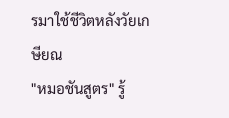รมาใช้ชีวิตหลังวัยเกษียณ
"หมอชันสูตร" รู้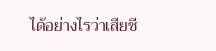ได้อย่างไรว่าเสียชี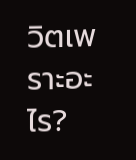วิตเพราะอะไร?